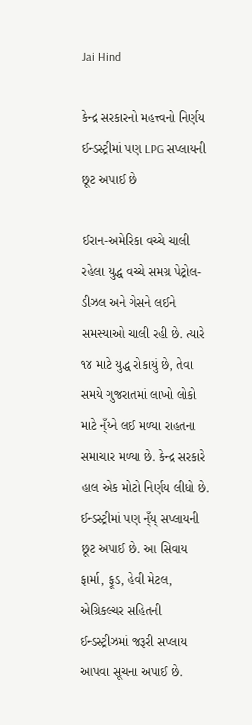Jai Hind

કેન્દ્ર સરકારનો મહત્ત્વનો નિર્ણય ઈન્ડસ્ટ્રીમાં પણ LPG સપ્લાયની છૂટ અપાઈ છે

ઈરાન-અમેરિકા વચ્ચે ચાલી રહેલા યુદ્ધ વચ્ચે સમગ્ર પેટ્રોલ-ડીઝલ અને ગેસને લઈને સમસ્યાઓ ચાલી રહી છે. ત્યારે ૧૪ માટે યુદ્ધ રોકાયું છે, તેવા સમયે ગુજરાતમાં લાખો લોકો માટે ન્ઁય્ને લઈ મળ્યા રાહતના સમાચાર મળ્યા છે. કેન્દ્ર સરકારે હાલ એક મોટો નિર્ણય લીધો છે.
ઈન્ડસ્ટ્રીમાં પણ ન્ઁય્ સપ્લાયની છૂટ અપાઈ છે. આ સિવાય ફાર્મા, ફૂડ, હેવી મેટલ, એગ્રિકલ્ચર સહિતની ઈન્ડસ્ટ્રીઝમાં જરૂરી સપ્લાય આપવા સૂચના અપાઈ છે.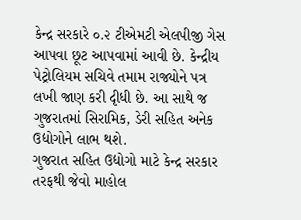કેન્દ્ર સરકારે ૦.૨ ટીએમટી એલપીજી ગેસ આપવા છૂટ આપવામાં આવી છે. કેન્દ્રીય પેટ્રોલિયમ સચિવે તમામ રાજ્યોને પત્ર લખી જાણ કરી દૃીધી છે. આ સાથે જ ગુજરાતમાં સિરામિક, ડેરી સહિત અનેક ઉદ્યોગોને લાભ થશે.
ગુજરાત સહિત ઉદ્યોગો માટે કેન્દ્ર સરકાર તરફથી જેવો માહોલ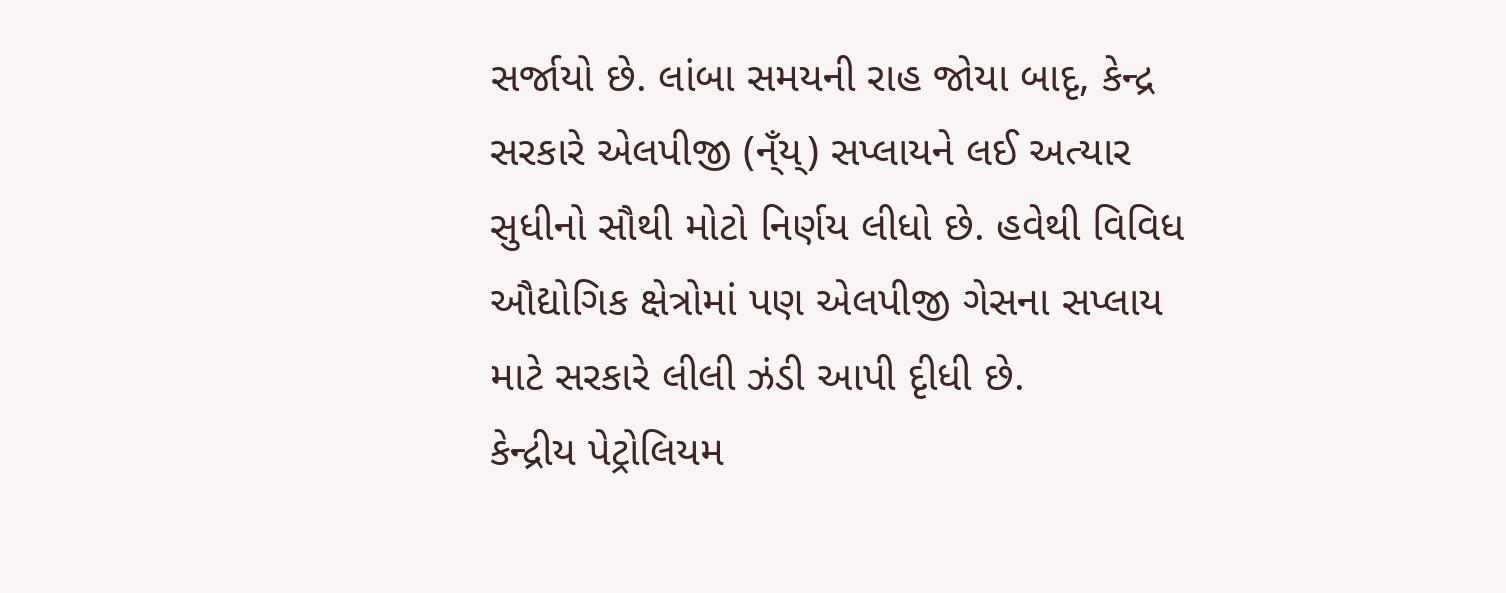સર્જાયો છે. લાંબા સમયની રાહ જોયા બાદૃ, કેન્દ્ર સરકારે એલપીજી (ન્ઁય્) સપ્લાયને લઈ અત્યાર સુધીનો સૌથી મોટો નિર્ણય લીધો છે. હવેથી વિવિધ ઔદ્યોગિક ક્ષેત્રોમાં પણ એલપીજી ગેસના સપ્લાય માટે સરકારે લીલી ઝંડી આપી દૃીધી છે.
કેન્દ્રીય પેટ્રોલિયમ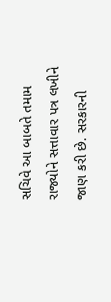સચિવે આ બાબતે તમામ રાજ્યોને સત્તાવાર પત્ર લખીને જાણ કરી છે. સરકારની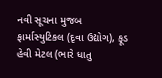નવી સૂચના મુજબ ફાર્માસ્યુટિકલ (દૃવા ઉદ્યોગ), ફૂડ હેવી મેટલ (ભારે ધાતુ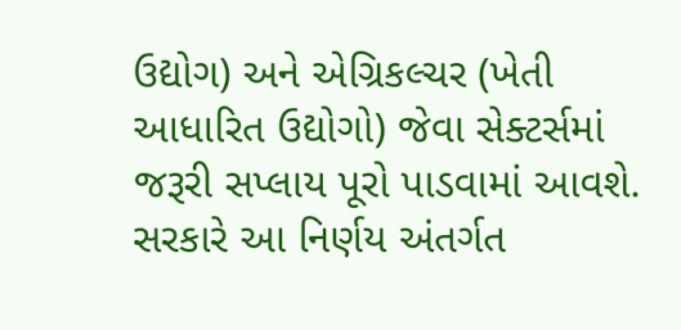ઉદ્યોગ) અને એગ્રિકલ્ચર (ખેતી આધારિત ઉદ્યોગો) જેવા સેક્ટર્સમાં જરૂરી સપ્લાય પૂરો પાડવામાં આવશે. સરકારે આ નિર્ણય અંતર્ગત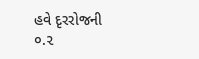હવે દૃરરોજની ૦.૨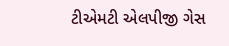ટીએમટી એલપીજી ગેસ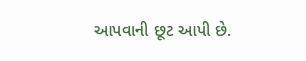આપવાની છૂટ આપી છે.